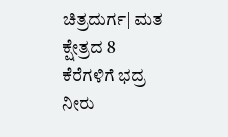ಚಿತ್ರದುರ್ಗ| ಮತ ಕ್ಷೇತ್ರದ 8 ಕೆರೆಗಳಿಗೆ ಭದ್ರ ನೀರು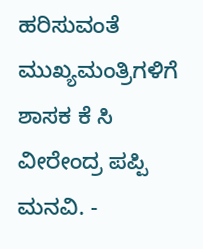ಹರಿಸುವಂತೆ ಮುಖ್ಯಮಂತ್ರಿಗಳಿಗೆ ಶಾಸಕ ಕೆ ಸಿ ವೀರೇಂದ್ರ ಪಪ್ಪಿ ಮನವಿ. -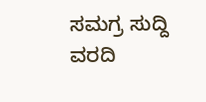ಸಮಗ್ರ ಸುದ್ದಿ
ವರದಿ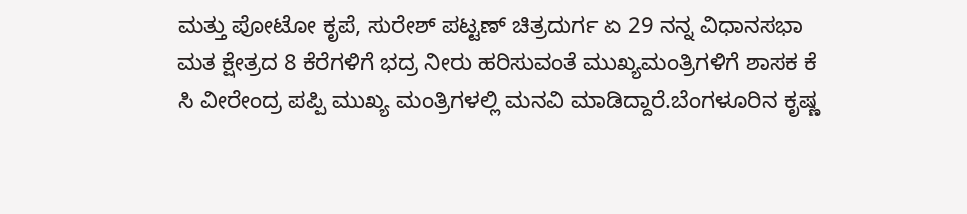ಮತ್ತು ಪೋಟೋ ಕೃಪೆ, ಸುರೇಶ್ ಪಟ್ಟಣ್ ಚಿತ್ರದುರ್ಗ ಏ 29 ನನ್ನ ವಿಧಾನಸಭಾ ಮತ ಕ್ಷೇತ್ರದ 8 ಕೆರೆಗಳಿಗೆ ಭದ್ರ ನೀರು ಹರಿಸುವಂತೆ ಮುಖ್ಯಮಂತ್ರಿಗಳಿಗೆ ಶಾಸಕ ಕೆ ಸಿ ವೀರೇಂದ್ರ ಪಪ್ಪಿ ಮುಖ್ಯ ಮಂತ್ರಿಗಳಲ್ಲಿ ಮನವಿ ಮಾಡಿದ್ದಾರೆ.ಬೆಂಗಳೂರಿನ ಕೃಷ್ಣ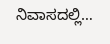ನಿವಾಸದಲ್ಲಿ…